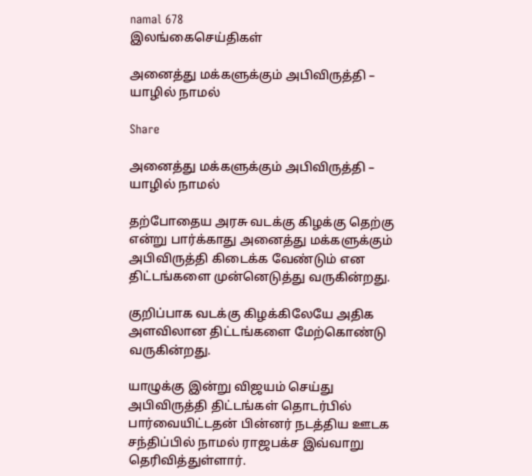namal 678
இலங்கைசெய்திகள்

அனைத்து மக்களுக்கும் அபிவிருத்தி – யாழில் நாமல்

Share

அனைத்து மக்களுக்கும் அபிவிருத்தி – யாழில் நாமல்

தற்போதைய அரசு வடக்கு கிழக்கு தெற்கு என்று பார்க்காது அனைத்து மக்களுக்கும் அபிவிருத்தி கிடைக்க வேண்டும் என திட்டங்களை முன்னெடுத்து வருகின்றது.

குறிப்பாக வடக்கு கிழக்கிலேயே அதிக அளவிலான திட்டங்களை மேற்கொண்டு வருகின்றது.

யாழுக்கு இன்று விஜயம் செய்து அபிவிருத்தி திட்டங்கள் தொடர்பில் பார்வையிட்டதன் பின்னர் நடத்திய ஊடக சந்திப்பில் நாமல் ராஜபக்ச இவ்வாறு  தெரிவித்துள்ளார்.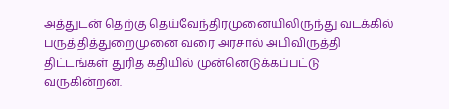அத்துடன் தெற்கு தெய்வேந்திரமுனையிலிருந்து வடக்கில் பருத்தித்துறைமுனை வரை அரசால் அபிவிருத்தி திட்டங்கள் துரித கதியில் முன்னெடுக்கப்பட்டு வருகின்றன.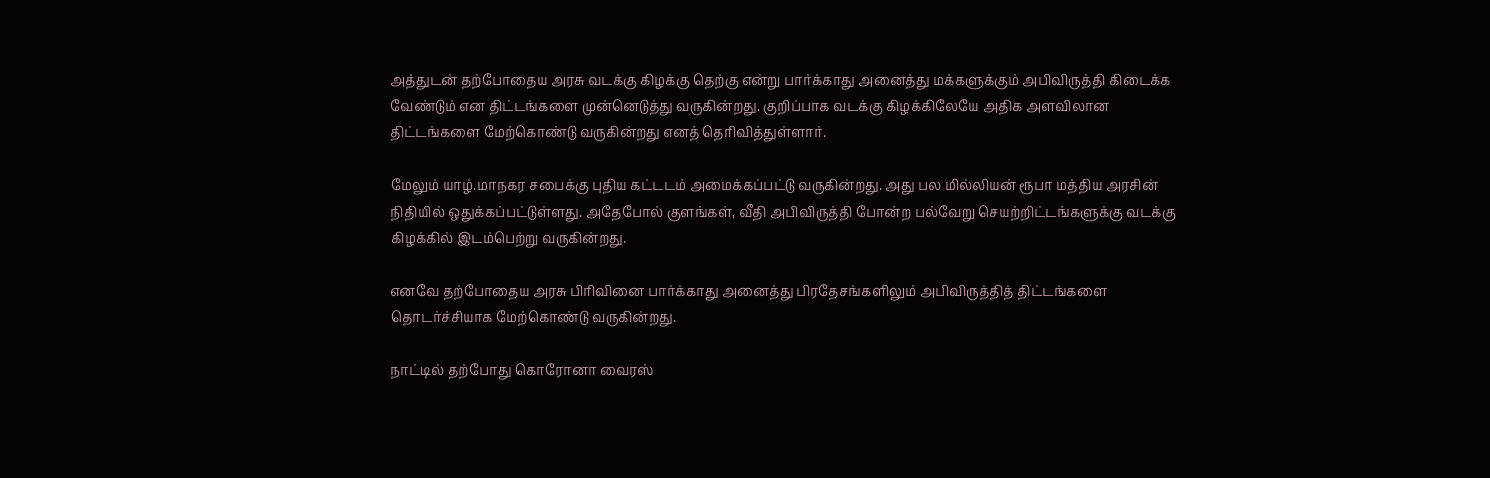அத்துடன் தற்போதைய அரசு வடக்கு கிழக்கு தெற்கு என்று பார்க்காது அனைத்து மக்களுக்கும் அபிவிருத்தி கிடைக்க வேண்டும் என திட்டங்களை முன்னெடுத்து வருகின்றது. குறிப்பாக வடக்கு கிழக்கிலேயே அதிக அளவிலான திட்டங்களை மேற்கொண்டு வருகின்றது எனத் தெரிவித்துள்ளார்.

மேலும் யாழ்.மாநகர சபைக்கு புதிய கட்டடம் அமைக்கப்பட்டு வருகின்றது. அது பல மில்லியன் ரூபா மத்திய அரசின் நிதியில் ஒதுக்கப்பட்டுள்ளது. அதேபோல் குளங்கள், வீதி அபிவிருத்தி போன்ற பல்வேறு செயற்றிட்டங்களுக்கு வடக்கு கிழக்கில் இடம்பெற்று வருகின்றது.

எனவே தற்போதைய அரசு பிரிவினை பார்க்காது அனைத்து பிரதேசங்களிலும் அபிவிருத்தித் திட்டங்களை தொடர்ச்சியாக மேற்கொண்டு வருகின்றது.

நாட்டில் தற்போது கொரோனா வைரஸ்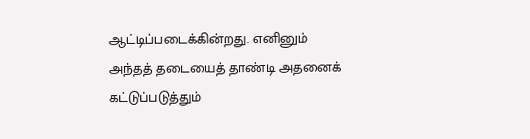ஆட்டிப்படைக்கின்றது. எனினும் அந்தத் தடையைத் தாண்டி அதனைக் கட்டுப்படுத்தும்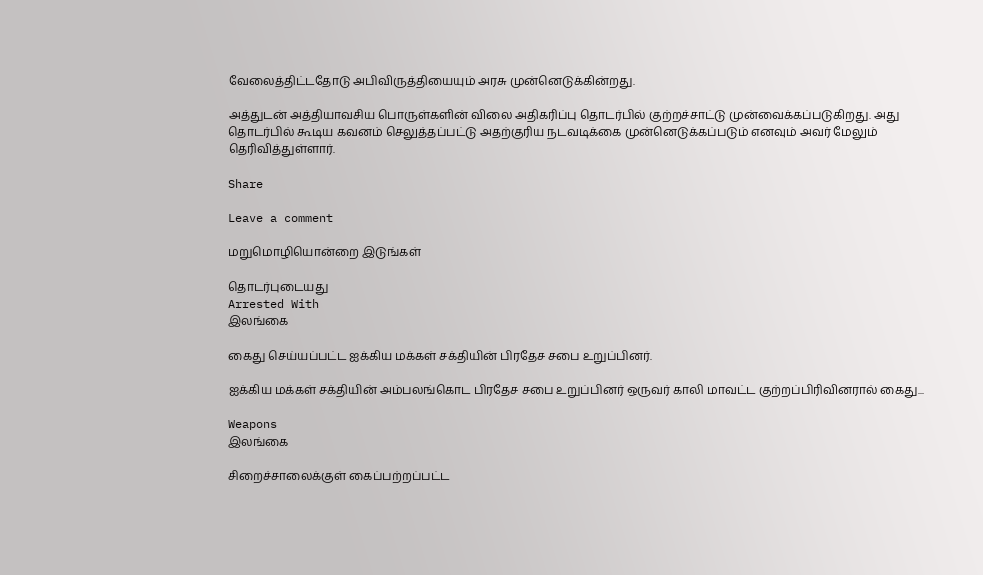வேலைத்திட்டதோடு அபிவிருத்தியையும் அரசு முன்னெடுக்கின்றது.

அத்துடன் அத்தியாவசிய பொருள்களின் விலை அதிகரிப்பு தொடர்பில் குற்றச்சாட்டு முன்வைக்கப்படுகிறது. அது தொடர்பில் கூடிய கவனம் செலுத்தப்பட்டு அதற்குரிய நடவடிக்கை முன்னெடுக்கப்படும் எனவும் அவர் மேலும் தெரிவித்துள்ளார்.

Share

Leave a comment

மறுமொழியொன்றை இடுங்கள்

தொடர்புடையது
Arrested With
இலங்கை

கைது செய்யப்பட்ட ஐக்கிய மக்கள் சக்தியின் பிரதேச சபை உறுப்பினர்.

ஐக்கிய மக்கள் சக்தியின் அம்பலங்கொட பிரதேச சபை உறுப்பினர் ஒருவர் காலி மாவட்ட குற்றப்பிரிவினரால் கைது...

Weapons
இலங்கை

சிறைச்சாலைக்குள் கைப்பற்றப்பட்ட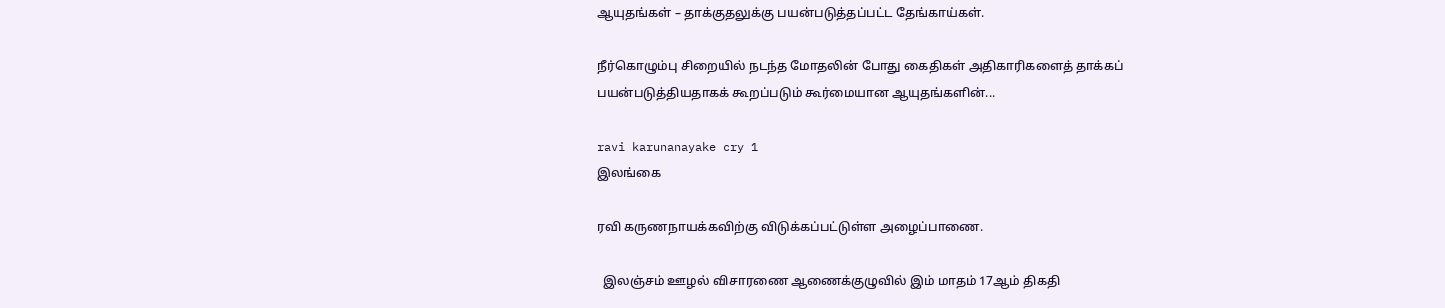ஆயுதங்கள் – தாக்குதலுக்கு பயன்படுத்தப்பட்ட தேங்காய்கள்.

நீர்கொழும்பு சிறையில் நடந்த மோதலின் போது கைதிகள் அதிகாரிகளைத் தாக்கப் பயன்படுத்தியதாகக் கூறப்படும் கூர்மையான ஆயுதங்களின்...

ravi karunanayake cry 1
இலங்கை

ரவி கருணநாயக்கவிற்கு விடுக்கப்பட்டுள்ள அழைப்பாணை.

  இலஞ்சம் ஊழல் விசாரணை ஆணைக்குழுவில் இம் மாதம் 17ஆம் திகதி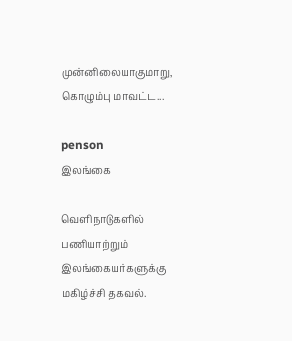முன்னிலையாகுமாறு, கொழும்பு மாவட்ட...

penson
இலங்கை

வெளிநாடுகளில் பணியாற்றும் இலங்கையர்களுக்கு மகிழ்ச்சி தகவல்.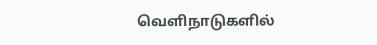வெளிநாடுகளில்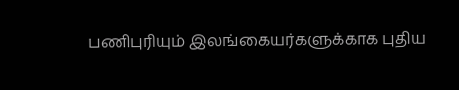பணிபுரியும் இலங்கையர்களுக்காக புதிய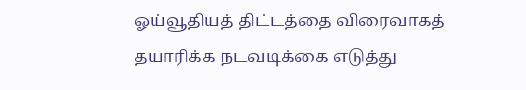ஓய்வூதியத் திட்டத்தை விரைவாகத் தயாரிக்க நடவடிக்கை எடுத்து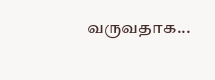வருவதாக...